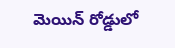మెయిన్ రోడ్డులో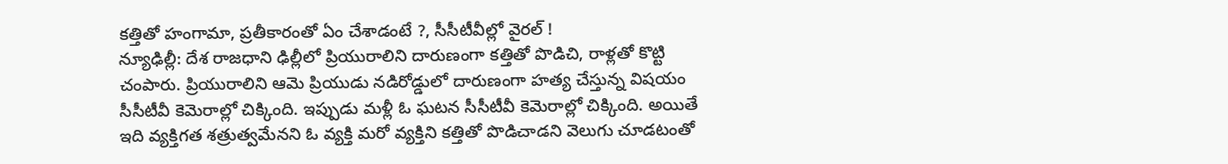కత్తితో హంగామా, ప్రతీకారంతో ఏం చేశాడంటే ?, సీసీటీవీల్లో వైరల్ !
న్యూఢిల్లీ: దేశ రాజధాని ఢిల్లీలో ప్రియురాలిని దారుణంగా కత్తితో పొడిచి, రాళ్లతో కొట్టి చంపారు. ప్రియురాలిని ఆమె ప్రియుడు నడిరోడ్డులో దారుణంగా హత్య చేస్తున్న విషయం సీసీటీవీ కెమెరాల్లో చిక్కింది. ఇప్పుడు మళ్లీ ఓ ఘటన సీసీటీవీ కెమెరాల్లో చిక్కింది. అయితే ఇది వ్యక్తిగత శత్రుత్వమేనని ఓ వ్యక్తి మరో వ్యక్తిని కత్తితో పొడిచాడని వెలుగు చూడటంతో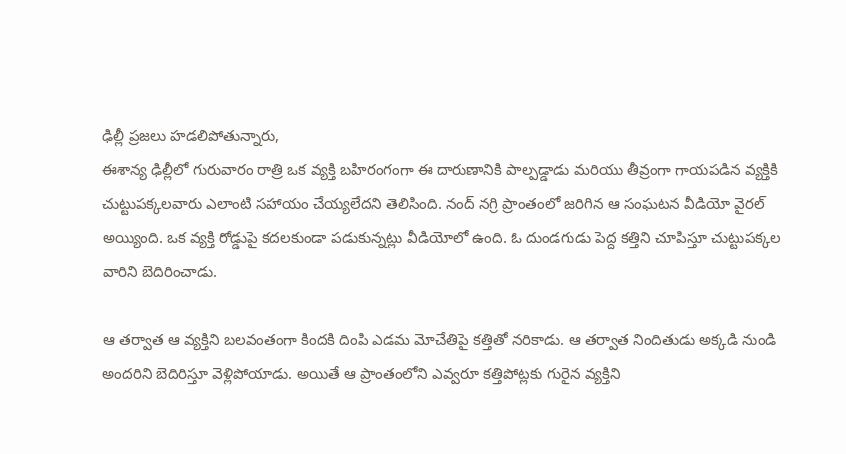ఢిల్లీ ప్రజలు హడలిపోతున్నారు,
ఈశాన్య ఢిల్లీలో గురువారం రాత్రి ఒక వ్యక్తి బహిరంగంగా ఈ దారుణానికి పాల్పడ్డాడు మరియు తీవ్రంగా గాయపడిన వ్యక్తికి చుట్టుపక్కలవారు ఎలాంటి సహాయం చేయ్యలేదని తెలిసింది. నంద్ నగ్రి ప్రాంతంలో జరిగిన ఆ సంఘటన వీడియో వైరల్ అయ్యింది. ఒక వ్యక్తి రోడ్డుపై కదలకుండా పడుకున్నట్లు వీడియోలో ఉంది. ఓ దుండగుడు పెద్ద కత్తిని చూపిస్తూ చుట్టుపక్కల వారిని బెదిరించాడు.

ఆ తర్వాత ఆ వ్యక్తిని బలవంతంగా కిందకి దింపి ఎడమ మోచేతిపై కత్తితో నరికాడు. ఆ తర్వాత నిందితుడు అక్కడి నుండి అందరిని బెదిరిస్తూ వెళ్లిపోయాడు. అయితే ఆ ప్రాంతంలోని ఎవ్వరూ కత్తిపోట్లకు గురైన వ్యక్తిని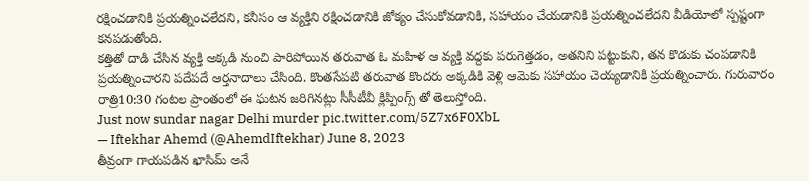రక్షించడానికి ప్రయత్నించలేదని, కనీసం ఆ వ్యక్తిని రక్షించడానికి జోక్యం చేసుకోవడానికి, సహాయం చేయడానికి ప్రయత్నించలేదని వీడియోలో స్పష్టంగా కనపడుతోంది.
కత్తితో దాడి చేసిన వ్యక్తి అక్కడి నుంచి పారిపోయిన తరువాత ఓ మహిళ ఆ వ్యక్తి వద్దకు పరుగెత్తడం, అతనిని పట్టుకుని, తన కొడుకు చంపడానికి ప్రయత్నించారని పదేపదే ఆర్తనాదాలు చేసింది. కొంతసేపటి తరువాత కొందరు అక్కడికి వెళ్లి ఆమెకు సహాయం చెయ్యడానికి ప్రయత్నించారు. గురువారం రాత్రి10:30 గంటల ప్రాంతంలో ఈ ఘటన జరిగినట్లు సీసీటీవీ క్లిప్పింగ్స్ తో తెలుస్తోంది.
Just now sundar nagar Delhi murder pic.twitter.com/5Z7x6F0XbL
— Iftekhar Ahemd (@AhemdIftekhar) June 8, 2023
తీవ్రంగా గాయపడిన ఖాసిమ్ అనే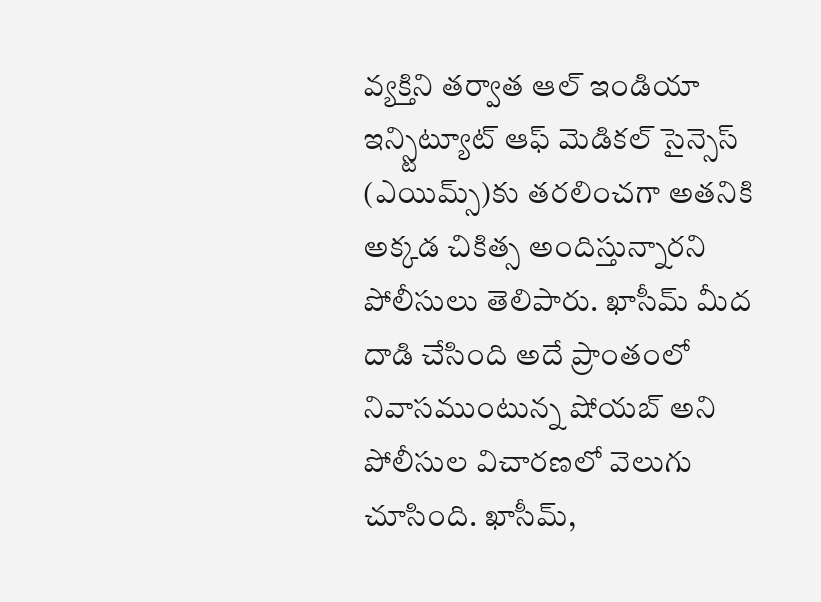వ్యక్తిని తర్వాత ఆల్ ఇండియా ఇన్స్టిట్యూట్ ఆఫ్ మెడికల్ సైన్సెస్ (ఎయిమ్స్)కు తరలించగా అతనికి అక్కడ చికిత్స అందిస్తున్నారని పోలీసులు తెలిపారు. ఖాసీమ్ మీద దాడి చేసింది అదే ప్రాంతంలో నివాసముంటున్న షోయబ్ అని పోలీసుల విచారణలో వెలుగు చూసింది. ఖాసీమ్,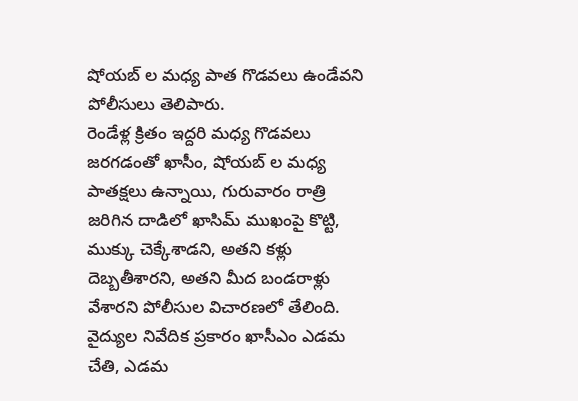షోయబ్ ల మధ్య పాత గొడవలు ఉండేవని పోలీసులు తెలిపారు.
రెండేళ్ల క్రితం ఇద్దరి మధ్య గొడవలు జరగడంతో ఖాసీం, షోయబ్ ల మధ్య పాతక్షలు ఉన్నాయి, గురువారం రాత్రి జరిగిన దాడిలో ఖాసిమ్ ముఖంపై కొట్టి, ముక్కు చెక్కేశాడని, అతని కళ్లు దెబ్బతీశారని, అతని మీద బండరాళ్లు వేశారని పోలీసుల విచారణలో తేలింది. వైద్యుల నివేదిక ప్రకారం ఖాసీఎం ఎడమ చేతి, ఎడమ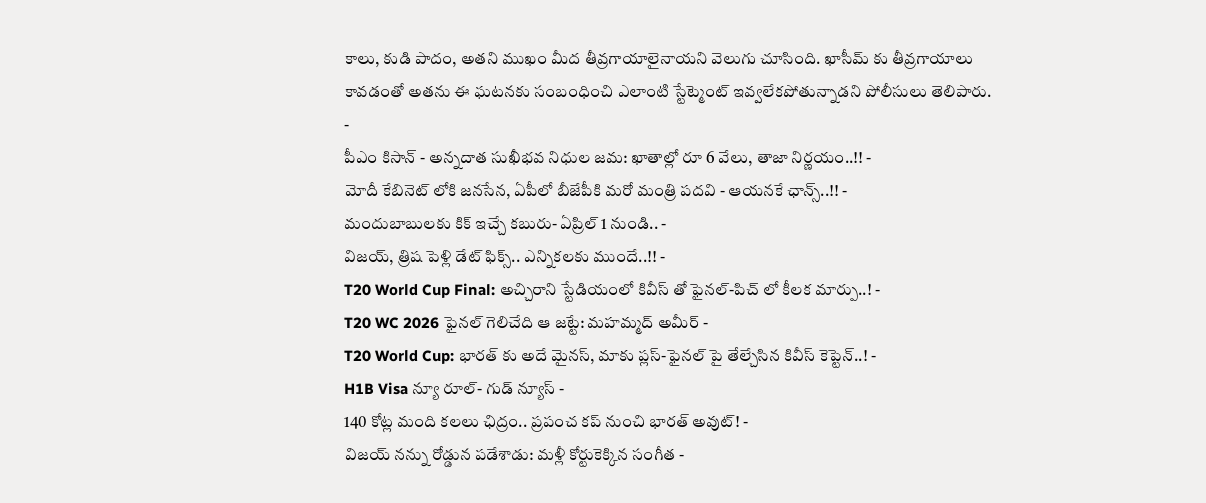కాలు, కుడి పాదం, అతని ముఖం మీద తీవ్రగాయాలైనాయని వెలుగు చూసింది. ఖాసీమ్ కు తీవ్రగాయాలు కావడంతో అతను ఈ ఘటనకు సంబంధించి ఎలాంటి స్టేట్మెంట్ ఇవ్వలేకపోతున్నాడని పోలీసులు తెలిపారు.
-
పీఎం కిసాన్ - అన్నదాత సుఖీభవ నిధుల జమ: ఖాతాల్లో రూ 6 వేలు, తాజా నిర్ణయం..!! -
మోదీ కేబినెట్ లోకి జనసేన, ఏపీలో బీజేపీకి మరో మంత్రి పదవి - ఆయనకే ఛాన్స్..!! -
మందుబాబులకు కిక్ ఇచ్చే కబురు- ఏప్రిల్ 1 నుండి.. -
విజయ్, త్రిష పెళ్లి డేట్ ఫిక్స్.. ఎన్నికలకు ముందే..!! -
T20 World Cup Final: అచ్చిరాని స్టేడియంలో కివీస్ తో ఫైనల్-పిచ్ లో కీలక మార్పు..! -
T20 WC 2026 ఫైనల్ గెలిచేది ఆ జట్టే: మహమ్మద్ అమీర్ -
T20 World Cup: భారత్ కు అదే మైనస్, మాకు ప్లస్-ఫైనల్ పై తేల్చేసిన కివీస్ కెప్టెన్..! -
H1B Visa న్యూ రూల్- గుడ్ న్యూస్ -
140 కోట్ల మంది కలలు ఛిద్రం.. ప్రపంచ కప్ నుంచి భారత్ అవుట్! -
విజయ్ నన్ను రోడ్డున పడేశాడు: మళ్లీ కోర్టుకెక్కిన సంగీత -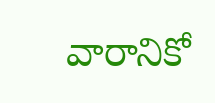వారానికో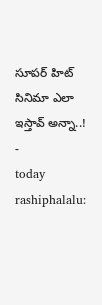సూపర్ హిట్ సినిమా ఎలా ఇస్తావ్ అన్నా..! -
today rashiphalalu: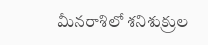మీనరాశిలో శనిశుక్రుల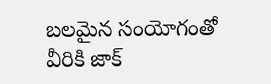బలమైన సంయోగంతో వీరికి జాక్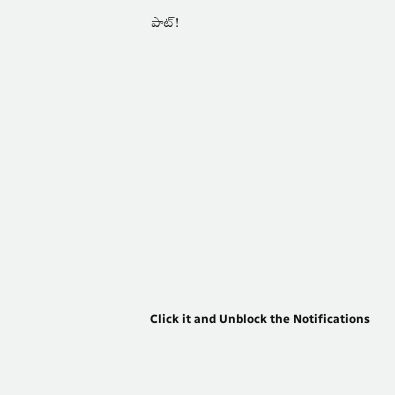పాట్!












Click it and Unblock the Notifications